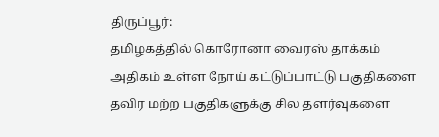திருப்பூர்:
தமிழகத்தில் கொரோனா வைரஸ் தாக்கம் அதிகம் உள்ள நோய் கட்டுப்பாட்டு பகுதிகளை தவிர மற்ற பகுதிகளுக்கு சில தளர்வுகளை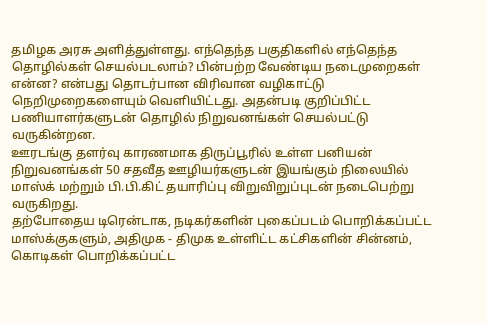தமிழக அரசு அளித்துள்ளது. எந்தெந்த பகுதிகளில் எந்தெந்த தொழில்கள் செயல்படலாம்? பின்பற்ற வேண்டிய நடைமுறைகள் என்ன? என்பது தொடர்பான விரிவான வழிகாட்டு நெறிமுறைகளையும் வெளியிட்டது. அதன்படி குறிப்பிட்ட பணியாளர்களுடன் தொழில் நிறுவனங்கள் செயல்பட்டு வருகின்றன.
ஊரடங்கு தளர்வு காரணமாக திருப்பூரில் உள்ள பனியன் நிறுவனங்கள் 50 சதவீத ஊழியர்களுடன் இயங்கும் நிலையில் மாஸ்க் மற்றும் பி.பி.கிட் தயாரிப்பு விறுவிறுப்புடன் நடைபெற்று வருகிறது.
தற்போதைய டிரென்டாக, நடிகர்களின் புகைப்படம் பொறிக்கப்பட்ட மாஸ்க்குகளும், அதிமுக - திமுக உள்ளிட்ட கட்சிகளின் சின்னம், கொடிகள் பொறிக்கப்பட்ட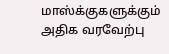மாஸ்க்குகளுக்கும் அதிக வரவேற்பு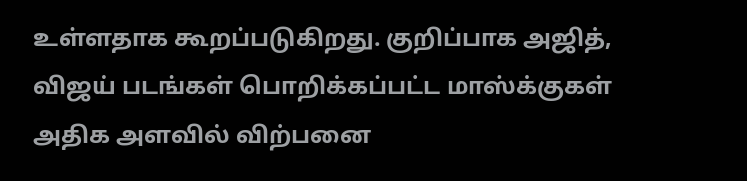உள்ளதாக கூறப்படுகிறது. குறிப்பாக அஜித், விஜய் படங்கள் பொறிக்கப்பட்ட மாஸ்க்குகள் அதிக அளவில் விற்பனை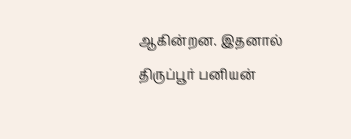ஆகின்றன. இதனால் திருப்பூர் பனியன்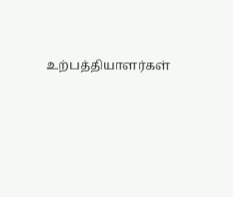உற்பத்தியாளர்கள்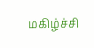மகிழ்ச்சி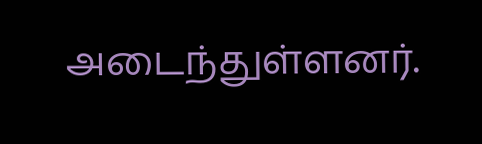அடைந்துள்ளனர்.